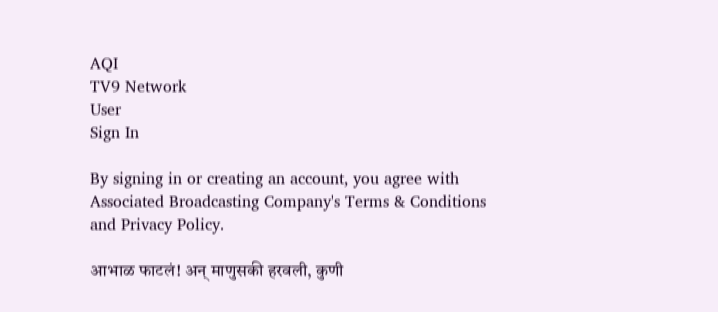AQI
TV9 Network
User
Sign In

By signing in or creating an account, you agree with Associated Broadcasting Company's Terms & Conditions and Privacy Policy.

आभाळ फाटलं! अन् माणुसकी हरवली, कुणी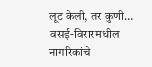लूट केली, तर कुणी… वसई-विरारमधील नागरिकांचे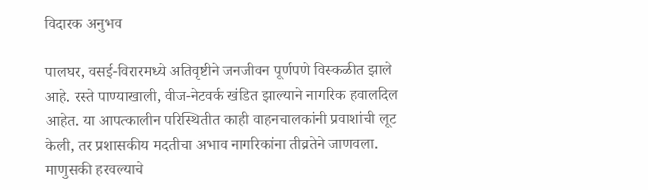विदारक अनुभव

पालघर, वसई-विरारमध्ये अतिवृष्टीने जनजीवन पूर्णपणे विस्कळीत झाले आहे. रस्ते पाण्याखाली, वीज-नेटवर्क खंडित झाल्याने नागरिक हवालदिल आहेत. या आपत्कालीन परिस्थितीत काही वाहनचालकांनी प्रवाशांची लूट केली, तर प्रशासकीय मदतीचा अभाव नागरिकांना तीव्रतेने जाणवला. माणुसकी हरवल्याचे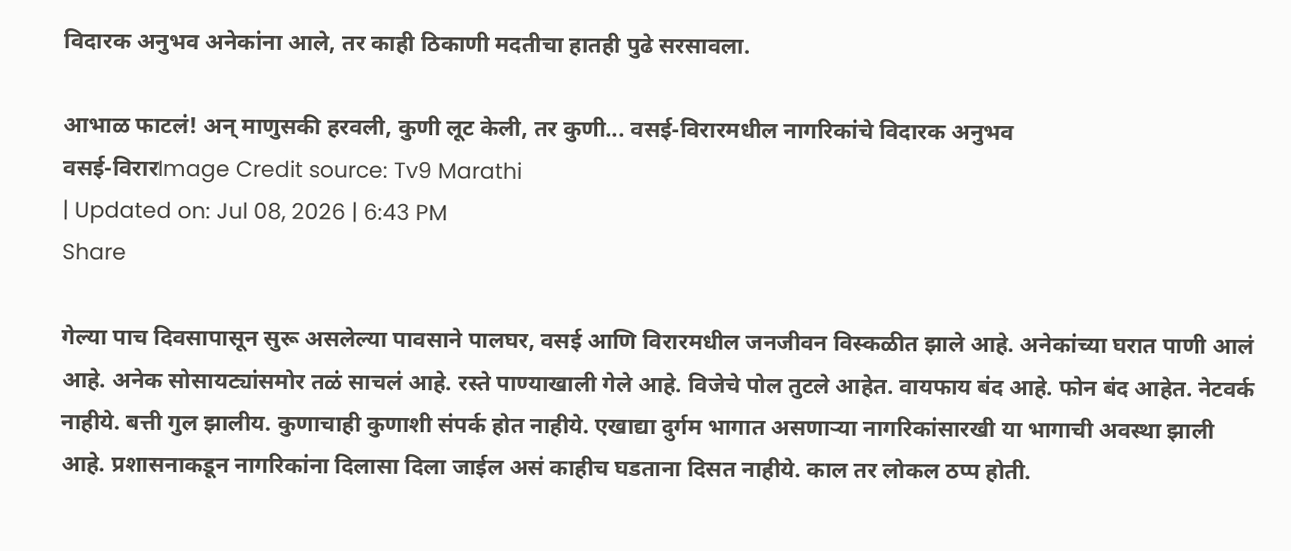विदारक अनुभव अनेकांना आले, तर काही ठिकाणी मदतीचा हातही पुढे सरसावला.

आभाळ फाटलं! अन् माणुसकी हरवली, कुणी लूट केली, तर कुणी... वसई-विरारमधील नागरिकांचे विदारक अनुभव
वसई-विरारImage Credit source: Tv9 Marathi
| Updated on: Jul 08, 2026 | 6:43 PM
Share

गेल्या पाच दिवसापासून सुरू असलेल्या पावसाने पालघर, वसई आणि विरारमधील जनजीवन विस्कळीत झाले आहे. अनेकांच्या घरात पाणी आलं आहे. अनेक सोसायट्यांसमोर तळं साचलं आहे. रस्ते पाण्याखाली गेले आहे. विजेचे पोल तुटले आहेत. वायफाय बंद आहे. फोन बंद आहेत. नेटवर्क नाहीये. बत्ती गुल झालीय. कुणाचाही कुणाशी संपर्क होत नाहीये. एखाद्या दुर्गम भागात असणाऱ्या नागरिकांसारखी या भागाची अवस्था झाली आहे. प्रशासनाकडून नागरिकांना दिलासा दिला जाईल असं काहीच घडताना दिसत नाहीये. काल तर लोकल ठप्प होती.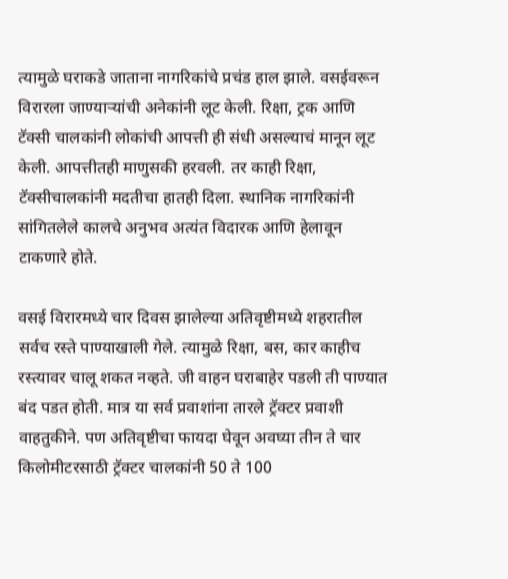त्यामुळे घराकडे जाताना नागरिकांचे प्रचंड हाल झाले. वसईवरून विरारला जाण्याऱ्यांची अनेकांनी लूट केली. रिक्षा, ट्रक आणि टॅक्सी चालकांनी लोकांची आपत्ती ही संधी असल्याचं मानून लूट केली. आपत्तीतही माणुसकी हरवली. तर काही रिक्षा, टॅक्सीचालकांनी मदतीचा हातही दिला. स्थानिक नागरिकांनी सांगितलेले कालचे अनुभव अत्यंत विदारक आणि हेलावून टाकणारे होते.

वसई विरारमध्ये चार दिवस झालेल्या अतिवृष्टीमध्ये शहरातील सर्वच रस्ते पाण्याखाली गेले. त्यामुळे रिक्षा, बस, कार काहीच रस्त्यावर चालू शकत नव्हते. जी वाहन घराबाहेर पडली ती पाण्यात बंद पडत होती. मात्र या सर्व प्रवाशांना तारले ट्रॅक्टर प्रवाशी वाहतुकीने. पण अतिवृष्टीचा फायदा घेवून अवघ्या तीन ते चार किलोमीटरसाठी ट्रॅक्टर चालकांनी 50 ते 100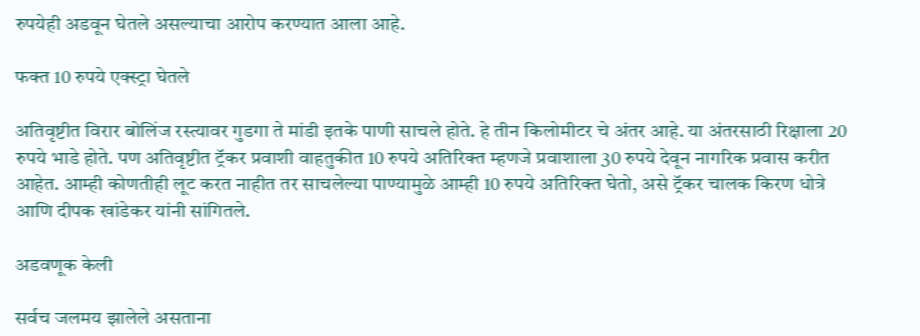रुपयेही अडवून घेतले असल्याचा आरोप करण्यात आला आहे.

फक्त 10 रुपये एक्स्ट्रा घेतले

अतिवृष्टीत विरार बोलिंज रस्त्यावर गुडगा ते मांडी इतके पाणी साचले होते. हे तीन किलोमीटर चे अंतर आहे. या अंतरसाठी रिक्षाला 20 रुपये भाडे होते. पण अतिवृष्टीत ट्रॅकर प्रवाशी वाहतुकीत 10 रुपये अतिरिक्त म्हणजे प्रवाशाला 30 रुपये देवून नागरिक प्रवास करीत आहेत. आम्ही कोणतीही लूट करत नाहीत तर साचलेल्या पाण्यामुळे आम्ही 10 रुपये अतिरिक्त घेतो, असे ट्रॅकर चालक किरण धोत्रे आणि दीपक खांडेकर यांनी सांगितले.

अडवणूक केली

सर्वच जलमय झालेले असताना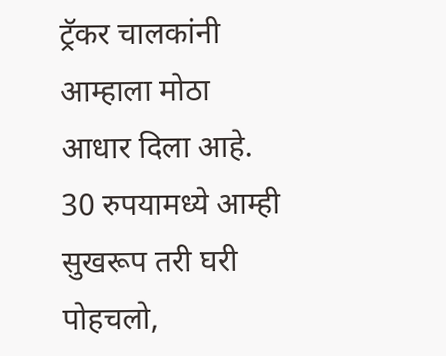ट्रॅकर चालकांनी आम्हाला मोठा आधार दिला आहे. 30 रुपयामध्ये आम्ही सुखरूप तरी घरी पोहचलो,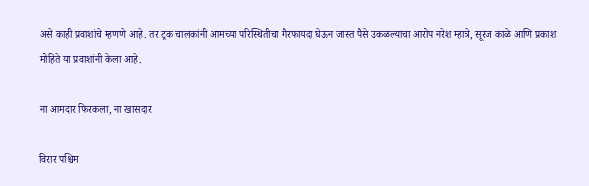असे काही प्रवाशांचे म्हणणे आहे. तर ट्रक चालकांनी आमच्या परिस्थितीचा गैरफायदा घेऊन जास्त पैसे उकळल्याचा आरोप नरेश म्हात्रे, सूरज काळे आणि प्रकाश मोहिते या प्रवाशांनी केला आहे.

ना आमदार फिरकला, ना खासदार

विरार पश्चिम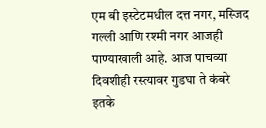एम बी इस्टेटमधील दत्त नगर, मस्जिद गल्ली आणि रश्मी नगर आजही पाण्याखाली आहे. आज पाचव्या दिवशीही रस्त्यावर गुडघा ते कंबरे इतके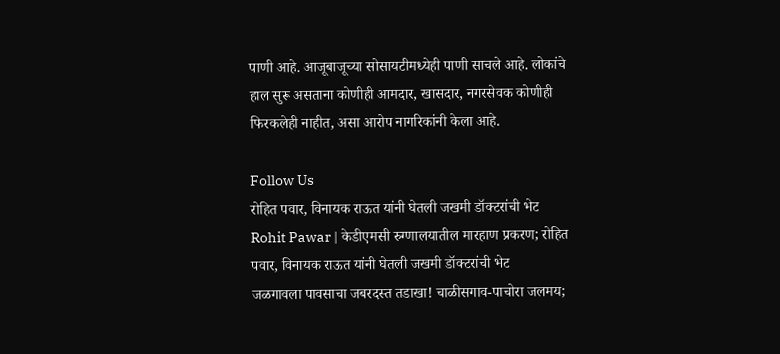पाणी आहे. आजूबाजूच्या सोसायटीमध्येही पाणी साचले आहे. लोकांचे हाल सुरू असताना कोणीही आमदार, खासदार, नगरसेवक कोणीही फिरकलेही नाहीत, असा आरोप नागरिकांनी केला आहे.

Follow Us
रोहित पवार, विनायक राऊत यांनी घेतली जखमी डॉक्टरांची भेट
Rohit Pawar | केडीएमसी रुग्णालयातील मारहाण प्रकरण; रोहित पवार, विनायक राऊत यांनी घेतली जखमी डॉक्टरांची भेट
जळगावला पावसाचा जबरदस्त तडाखा! चाळीसगाव-पाचोरा जलमय;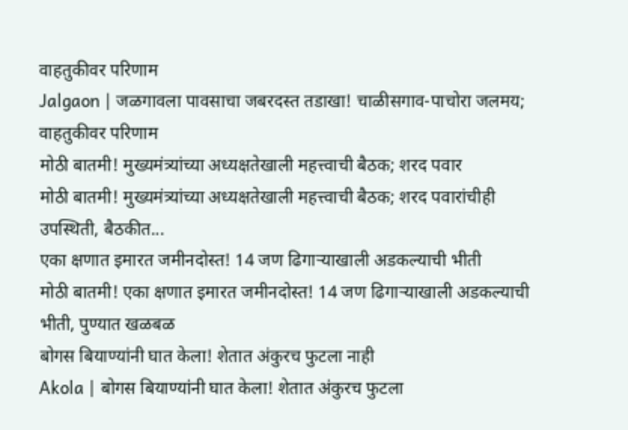वाहतुकीवर परिणाम
Jalgaon | जळगावला पावसाचा जबरदस्त तडाखा! चाळीसगाव-पाचोरा जलमय; वाहतुकीवर परिणाम
मोठी बातमी! मुख्यमंत्र्यांच्या अध्यक्षतेखाली महत्त्वाची बैठक; शरद पवार
मोठी बातमी! मुख्यमंत्र्यांच्या अध्यक्षतेखाली महत्त्वाची बैठक; शरद पवारांचीही उपस्थिती, बैठकीत...
एका क्षणात इमारत जमीनदोस्त! 14 जण ढिगाऱ्याखाली अडकल्याची भीती
मोठी बातमी! एका क्षणात इमारत जमीनदोस्त! 14 जण ढिगाऱ्याखाली अडकल्याची भीती, पुण्यात खळबळ
बोगस बियाण्यांनी घात केला! शेतात अंकुरच फुटला नाही
Akola | बोगस बियाण्यांनी घात केला! शेतात अंकुरच फुटला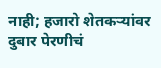नाही; हजारो शेतकऱ्यांवर दुबार पेरणीचं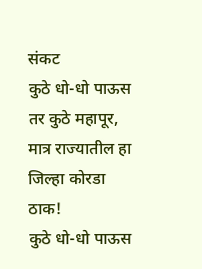संकट
कुठे धो-धो पाऊस तर कुठे महापूर, मात्र राज्यातील हा जिल्हा कोरडा ठाक!
कुठे धो-धो पाऊस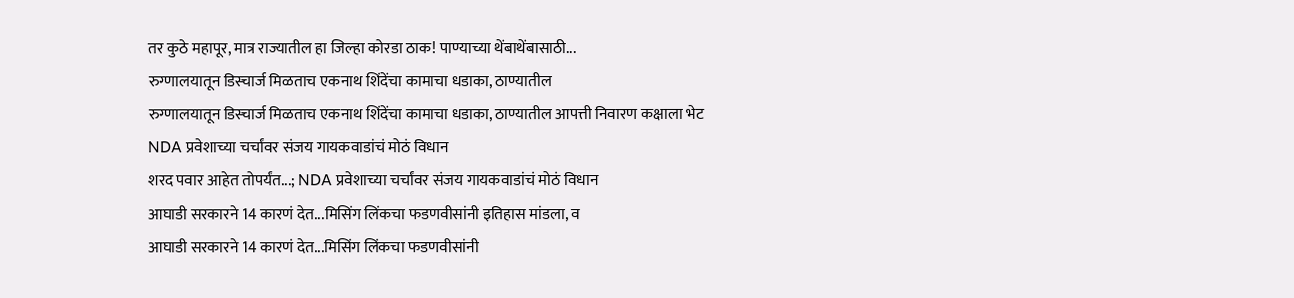तर कुठे महापूर, मात्र राज्यातील हा जिल्हा कोरडा ठाक! पाण्याच्या थेंबाथेंबासाठी...
रुग्णालयातून डिस्चार्ज मिळताच एकनाथ शिंदेंचा कामाचा धडाका, ठाण्यातील
रुग्णालयातून डिस्चार्ज मिळताच एकनाथ शिंदेंचा कामाचा धडाका, ठाण्यातील आपत्ती निवारण कक्षाला भेट
NDA प्रवेशाच्या चर्चांवर संजय गायकवाडांचं मोठं विधान
शरद पवार आहेत तोपर्यंत...; NDA प्रवेशाच्या चर्चांवर संजय गायकवाडांचं मोठं विधान
आघाडी सरकारने 14 कारणं देत...मिसिंग लिंकचा फडणवीसांनी इतिहास मांडला, व
आघाडी सरकारने 14 कारणं देत...मिसिंग लिंकचा फडणवीसांनी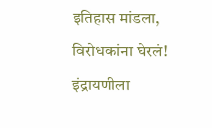इतिहास मांडला, विरोधकांना घेरलं!
इंद्रायणीला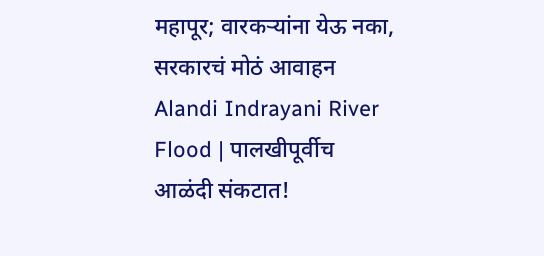महापूर; वारकऱ्यांना येऊ नका, सरकारचं मोठं आवाहन
Alandi Indrayani River Flood | पालखीपूर्वीच आळंदी संकटात!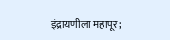इंद्रायणीला महापूर;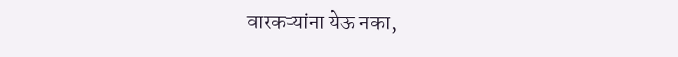वारकऱ्यांना येऊ नका,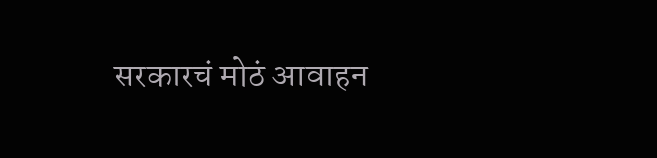सरकारचं मोठं आवाहन